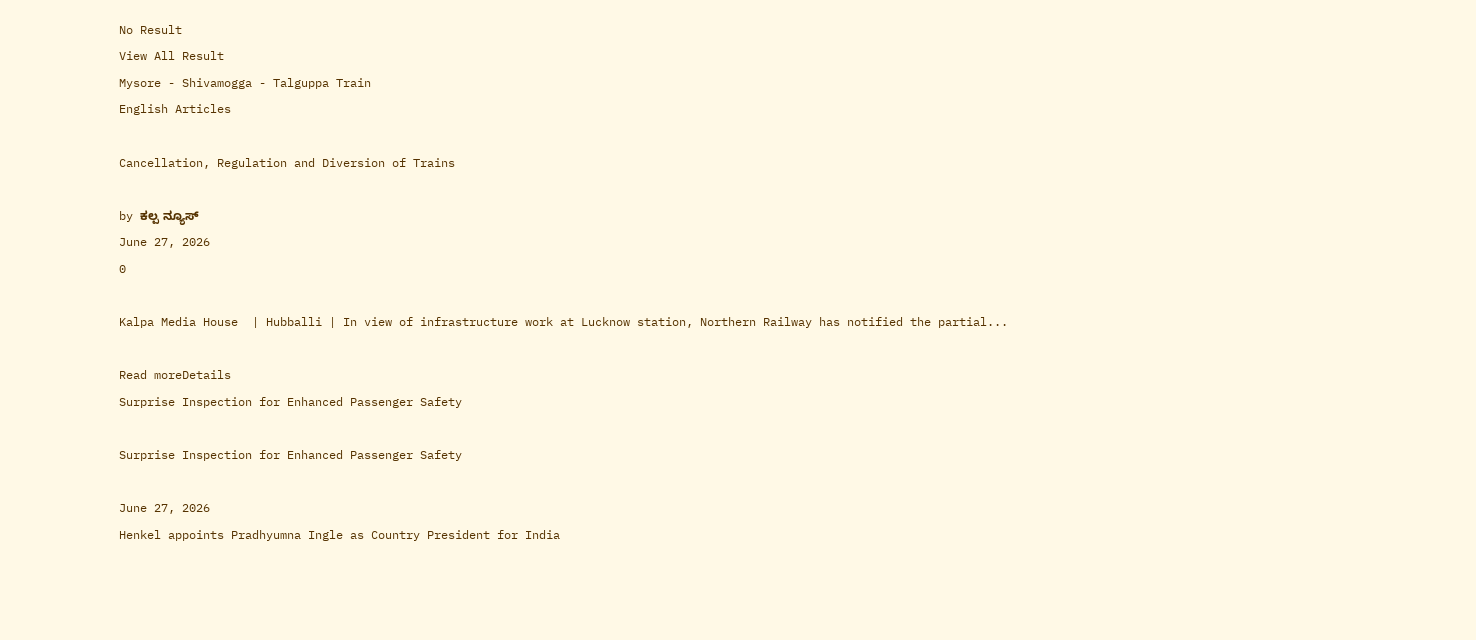No Result
View All Result
Mysore - Shivamogga - Talguppa Train
English Articles

Cancellation, Regulation and Diversion of Trains

by ಕಲ್ಪ ನ್ಯೂಸ್
June 27, 2026
0

Kalpa Media House  | Hubballi | In view of infrastructure work at Lucknow station, Northern Railway has notified the partial...

Read moreDetails
Surprise Inspection for Enhanced Passenger Safety

Surprise Inspection for Enhanced Passenger Safety

June 27, 2026
Henkel appoints Pradhyumna Ingle as Country President for India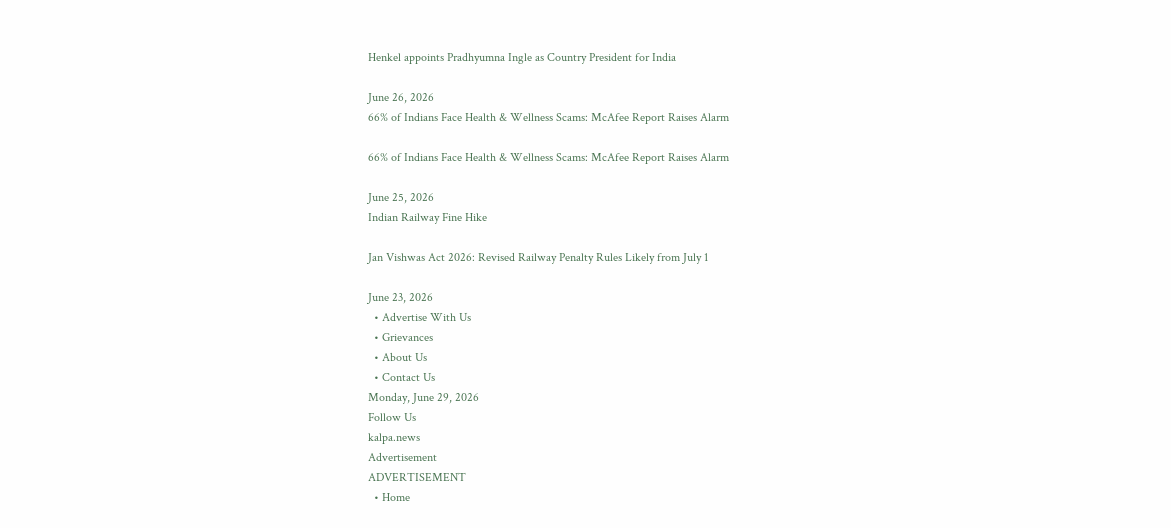Henkel appoints Pradhyumna Ingle as Country President for India

June 26, 2026
66% of Indians Face Health & Wellness Scams: McAfee Report Raises Alarm

66% of Indians Face Health & Wellness Scams: McAfee Report Raises Alarm

June 25, 2026
Indian Railway Fine Hike

Jan Vishwas Act 2026: Revised Railway Penalty Rules Likely from July 1

June 23, 2026
  • Advertise With Us
  • Grievances
  • About Us
  • Contact Us
Monday, June 29, 2026
Follow Us
kalpa.news
Advertisement
ADVERTISEMENT
  • Home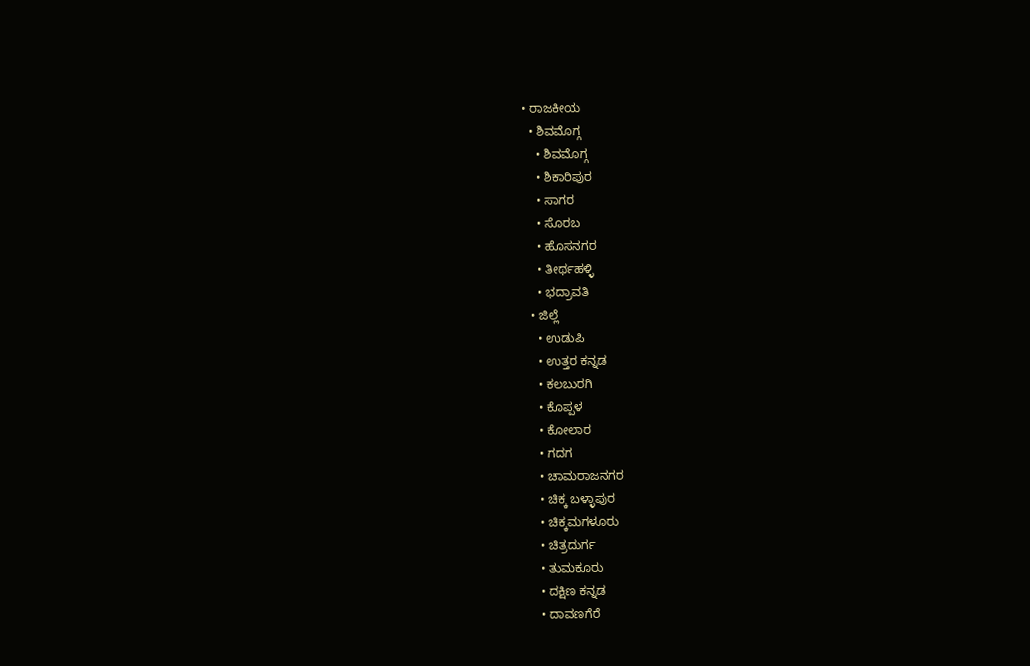• ರಾಜಕೀಯ
  • ಶಿವಮೊಗ್ಗ
    • ಶಿವಮೊಗ್ಗ
    • ಶಿಕಾರಿಪುರ
    • ಸಾಗರ
    • ಸೊರಬ
    • ಹೊಸನಗರ
    • ತೀರ್ಥಹಳ್ಳಿ
    • ಭದ್ರಾವತಿ
  • ಜಿಲ್ಲೆ
    • ಉಡುಪಿ
    • ಉತ್ತರ ಕನ್ನಡ
    • ಕಲಬುರಗಿ
    • ಕೊಪ್ಪಳ
    • ಕೋಲಾರ
    • ಗದಗ
    • ಚಾಮರಾಜನಗರ
    • ಚಿಕ್ಕ ಬಳ್ಳಾಪುರ
    • ಚಿಕ್ಕಮಗಳೂರು
    • ಚಿತ್ರದುರ್ಗ
    • ತುಮಕೂರು
    • ದಕ್ಷಿಣ ಕನ್ನಡ
    • ದಾವಣಗೆರೆ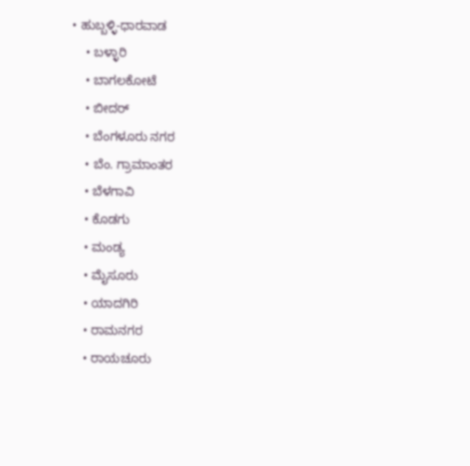• ಹುಬ್ಬಳ್ಳಿ-ಧಾರವಾಡ
    • ಬಳ್ಳಾರಿ
    • ಬಾಗಲಕೋಟೆ
    • ಬೀದರ್
    • ಬೆಂಗಳೂರು ನಗರ
    • ಬೆಂ. ಗ್ರಾಮಾಂತರ
    • ಬೆಳಗಾವಿ
    • ಕೊಡಗು
    • ಮಂಡ್ಯ
    • ಮೈಸೂರು
    • ಯಾದಗಿರಿ
    • ರಾಮನಗರ
    • ರಾಯಚೂರು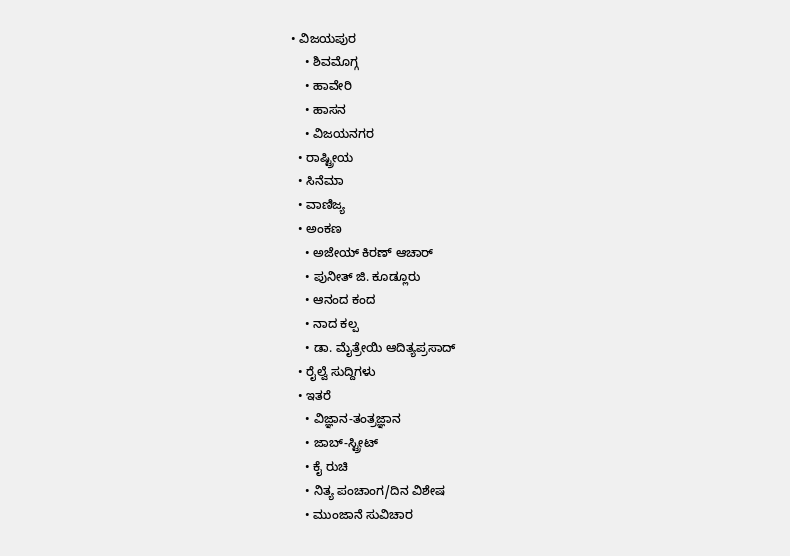• ವಿಜಯಪುರ
    • ಶಿವಮೊಗ್ಗ
    • ಹಾವೇರಿ
    • ಹಾಸನ
    • ವಿಜಯನಗರ
  • ರಾಷ್ಟ್ರೀಯ
  • ಸಿನೆಮಾ
  • ವಾಣಿಜ್ಯ
  • ಅಂಕಣ
    • ಅಜೇಯ್ ಕಿರಣ್ ಆಚಾರ್
    • ಪುನೀತ್ ಜಿ. ಕೂಡ್ಲೂರು
    • ಆನಂದ ಕಂದ
    • ನಾದ ಕಲ್ಪ
    • ಡಾ. ಮೈತ್ರೇಯಿ ಆದಿತ್ಯಪ್ರಸಾದ್
  • ರೈಲ್ವೆ ಸುದ್ದಿಗಳು
  • ಇತರೆ
    • ವಿಜ್ಞಾನ-ತಂತ್ರಜ್ಞಾನ
    • ಜಾಬ್-ಸ್ಟ್ರೀಟ್
    • ಕೈ ರುಚಿ
    • ನಿತ್ಯ ಪಂಚಾಂಗ/ದಿನ ವಿಶೇಷ
    • ಮುಂಜಾನೆ ಸುವಿಚಾರ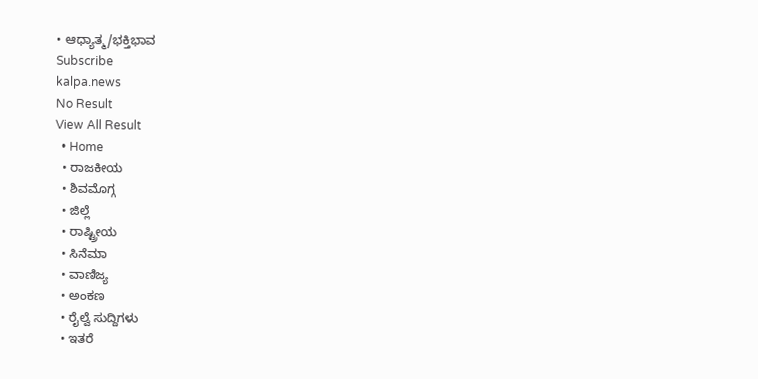• ಆಧ್ಯಾತ್ಮ/ಭಕ್ತಿಭಾವ
Subscribe
kalpa.news
No Result
View All Result
  • Home
  • ರಾಜಕೀಯ
  • ಶಿವಮೊಗ್ಗ
  • ಜಿಲ್ಲೆ
  • ರಾಷ್ಟ್ರೀಯ
  • ಸಿನೆಮಾ
  • ವಾಣಿಜ್ಯ
  • ಅಂಕಣ
  • ರೈಲ್ವೆ ಸುದ್ದಿಗಳು
  • ಇತರೆ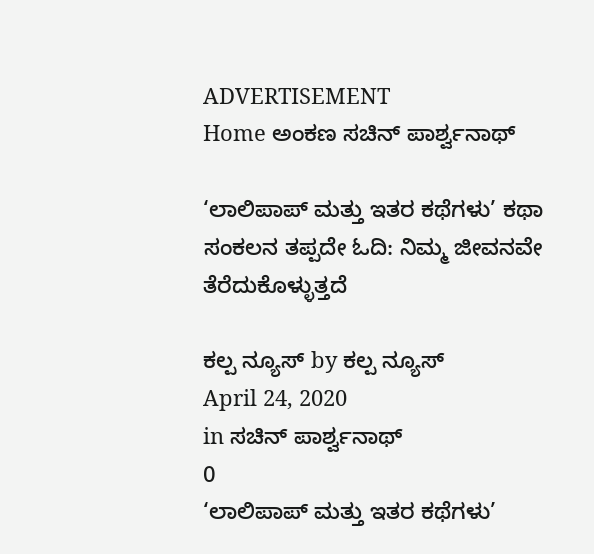ADVERTISEMENT
Home ಅಂಕಣ ಸಚಿನ್ ಪಾರ್ಶ್ವನಾಥ್

‘ಲಾಲಿಪಾಪ್ ಮತ್ತು ಇತರ ಕಥೆಗಳು’ ಕಥಾ ಸಂಕಲನ ತಪ್ಪದೇ ಓದಿ: ನಿಮ್ಮ ಜೀವನವೇ ತೆರೆದುಕೊಳ್ಳುತ್ತದೆ

ಕಲ್ಪ ನ್ಯೂಸ್ by ಕಲ್ಪ ನ್ಯೂಸ್
April 24, 2020
in ಸಚಿನ್ ಪಾರ್ಶ್ವನಾಥ್
0
‘ಲಾಲಿಪಾಪ್ ಮತ್ತು ಇತರ ಕಥೆಗಳು’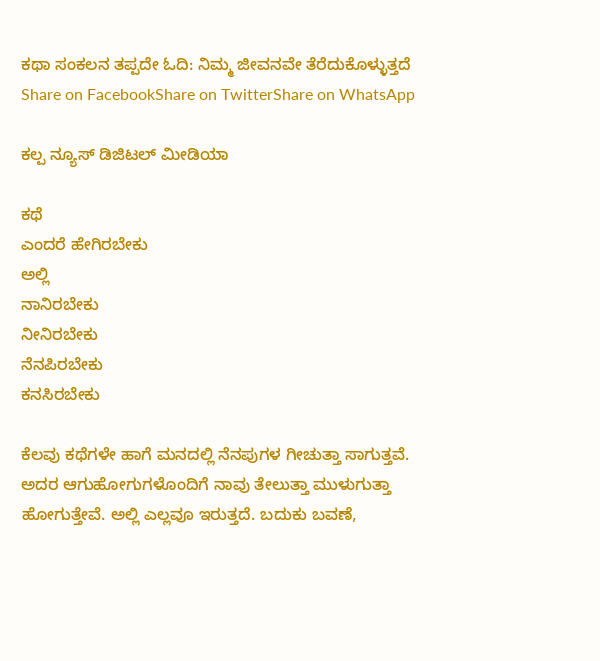ಕಥಾ ಸಂಕಲನ ತಪ್ಪದೇ ಓದಿ: ನಿಮ್ಮ ಜೀವನವೇ ತೆರೆದುಕೊಳ್ಳುತ್ತದೆ
Share on FacebookShare on TwitterShare on WhatsApp

ಕಲ್ಪ ನ್ಯೂಸ್ ಡಿಜಿಟಲ್ ಮೀಡಿಯಾ

ಕಥೆ
ಎಂದರೆ ಹೇಗಿರಬೇಕು
ಅಲ್ಲಿ
ನಾನಿರಬೇಕು
ನೀನಿರಬೇಕು
ನೆನಪಿರಬೇಕು
ಕನಸಿರಬೇಕು

ಕೆಲವು ಕಥೆಗಳೇ ಹಾಗೆ ಮನದಲ್ಲಿ ನೆನಪುಗಳ ಗೀಚುತ್ತಾ ಸಾಗುತ್ತವೆ. ಅದರ ಆಗುಹೋಗುಗಳೊಂದಿಗೆ ನಾವು ತೇಲುತ್ತಾ ಮುಳುಗುತ್ತಾ ಹೋಗುತ್ತೇವೆ. ಅಲ್ಲಿ ಎಲ್ಲವೂ ಇರುತ್ತದೆ. ಬದುಕು ಬವಣೆ,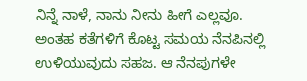ನಿನ್ನೆ ನಾಳೆ, ನಾನು ನೀನು ಹೀಗೆ ಎಲ್ಲವೂ. ಅಂತಹ ಕತೆಗಳಿಗೆ ಕೊಟ್ಟ ಸಮಯ ನೆನಪಿನಲ್ಲಿ ಉಳಿಯುವುದು ಸಹಜ. ಆ ನೆನಪುಗಳೇ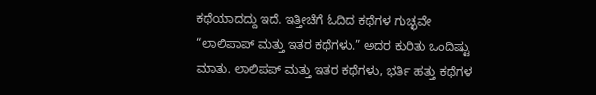ಕಥೆಯಾದದ್ದು ಇದೆ. ಇತ್ತೀಚೆಗೆ ಓದಿದ ಕಥೆಗಳ ಗುಚ್ಛವೇ “ಲಾಲಿಪಾಪ್ ಮತ್ತು ಇತರ ಕಥೆಗಳು.” ಅದರ ಕುರಿತು ಒಂದಿಷ್ಟು ಮಾತು. ಲಾಲಿಪಪ್ ಮತ್ತು ಇತರ ಕಥೆಗಳು, ಭರ್ತಿ ಹತ್ತು ಕಥೆಗಳ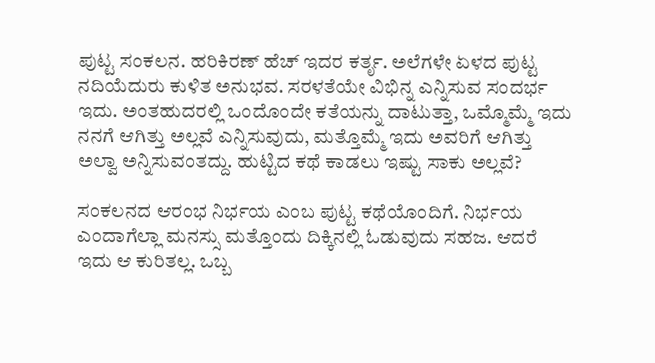ಪುಟ್ಟ ಸಂಕಲನ. ಹರಿಕಿರಣ್ ಹೆಚ್ ಇದರ ಕರ್ತೃ. ಅಲೆಗಳೇ ಏಳದ ಪುಟ್ಟ ನದಿಯೆದುರು ಕುಳಿತ ಅನುಭವ. ಸರಳತೆಯೇ ವಿಭಿನ್ನ ಎನ್ನಿಸುವ ಸಂದರ್ಭ ಇದು. ಅಂತಹುದರಲ್ಲಿ ಒಂದೊಂದೇ ಕತೆಯನ್ನು ದಾಟುತ್ತಾ, ಒಮ್ಮೊಮ್ಮೆ ಇದು ನನಗೆ ಆಗಿತ್ತು ಅಲ್ಲವೆ ಎನ್ನಿಸುವುದು, ಮತ್ತೊಮ್ಮೆ ಇದು ಅವರಿಗೆ ಆಗಿತ್ತು ಅಲ್ವಾ ಅನ್ನಿಸುವಂತದ್ದು. ಹುಟ್ಟಿದ ಕಥೆ ಕಾಡಲು ಇಷ್ಟು ಸಾಕು ಅಲ್ಲವೆ?

ಸಂಕಲನದ ಆರಂಭ ನಿರ್ಭಯ ಎಂಬ ಪುಟ್ಟ ಕಥೆಯೊಂದಿಗೆ. ನಿರ್ಭಯ ಎಂದಾಗೆಲ್ಲಾ ಮನಸ್ಸು ಮತ್ತೊಂದು ದಿಕ್ಕಿನಲ್ಲಿ ಓಡುವುದು ಸಹಜ. ಆದರೆ ಇದು ಆ ಕುರಿತಲ್ಲ. ಒಬ್ಬ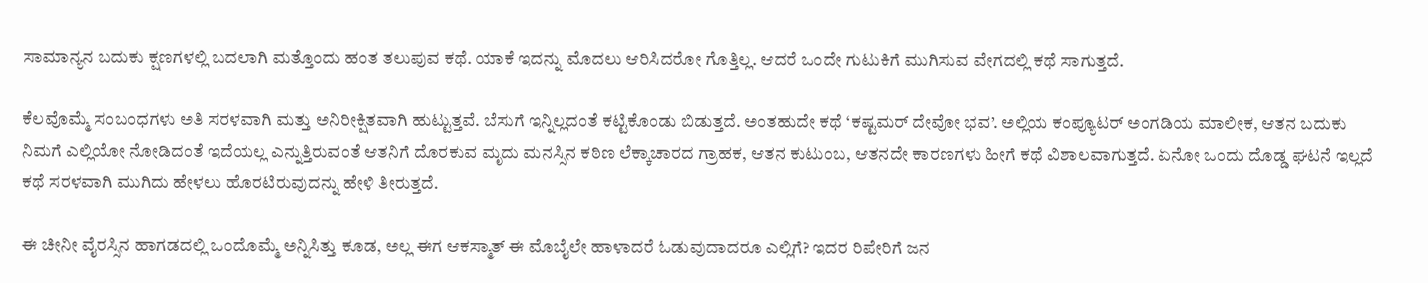ಸಾಮಾನ್ಯನ ಬದುಕು ಕ್ಷಣಗಳಲ್ಲಿ ಬದಲಾಗಿ ಮತ್ತೊಂದು ಹಂತ ತಲುಪುವ ಕಥೆ. ಯಾಕೆ ಇದನ್ನು ಮೊದಲು ಆರಿಸಿದರೋ ಗೊತ್ತಿಲ್ಲ. ಆದರೆ ಒಂದೇ ಗುಟುಕಿಗೆ ಮುಗಿಸುವ ವೇಗದಲ್ಲಿ ಕಥೆ ಸಾಗುತ್ತದೆ.

ಕೆಲವೊಮ್ಮೆ ಸಂಬಂಧಗಳು ಅತಿ ಸರಳವಾಗಿ ಮತ್ತು ಅನಿರೀಕ್ಷಿತವಾಗಿ ಹುಟ್ಟುತ್ತವೆ. ಬೆಸುಗೆ ಇನ್ನಿಲ್ಲದಂತೆ ಕಟ್ಟಿಕೊಂಡು ಬಿಡುತ್ತದೆ. ಅಂತಹುದೇ ಕಥೆ ‘ಕಷ್ಟಮರ್ ದೇವೋ ಭವ’. ಅಲ್ಲಿಯ ಕಂಪ್ಯೂಟರ್ ಅಂಗಡಿಯ ಮಾಲೀಕ, ಆತನ ಬದುಕು ನಿಮಗೆ ಎಲ್ಲಿಯೋ ನೋಡಿದಂತೆ ಇದೆಯಲ್ಲ ಎನ್ನುತ್ತಿರುವಂತೆ ಆತನಿಗೆ ದೊರಕುವ ಮೃದು ಮನಸ್ಸಿನ ಕಠಿಣ ಲೆಕ್ಕಾಚಾರದ ಗ್ರಾಹಕ, ಆತನ ಕುಟುಂಬ, ಆತನದೇ ಕಾರಣಗಳು ಹೀಗೆ ಕಥೆ ವಿಶಾಲವಾಗುತ್ತದೆ. ಏನೋ ಒಂದು ದೊಡ್ಡ ಘಟನೆ ಇಲ್ಲದೆ ಕಥೆ ಸರಳವಾಗಿ ಮುಗಿದು ಹೇಳಲು ಹೊರಟಿರುವುದನ್ನು ಹೇಳಿ ತೀರುತ್ತದೆ.

ಈ ಚೀನೀ ವೈರಸ್ಸಿನ ಹಾಗಡದಲ್ಲಿ ಒಂದೊಮ್ಮೆ ಅನ್ನಿಸಿತ್ತು ಕೂಡ, ಅಲ್ಲ ಈಗ ಆಕಸ್ಮಾತ್ ಈ ಮೊಬೈಲೇ ಹಾಳಾದರೆ ಓಡುವುದಾದರೂ ಎಲ್ಲಿಗೆ? ಇದರ ರಿಪೇರಿಗೆ ಜನ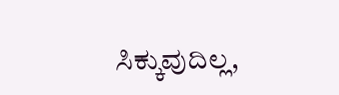ಸಿಕ್ಕುವುದಿಲ್ಲ,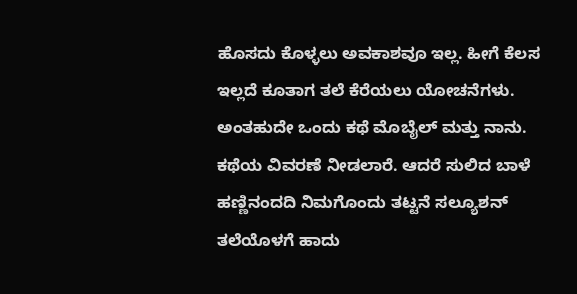ಹೊಸದು ಕೊಳ್ಳಲು ಅವಕಾಶವೂ ಇಲ್ಲ. ಹೀಗೆ ಕೆಲಸ ಇಲ್ಲದೆ ಕೂತಾಗ ತಲೆ ಕೆರೆಯಲು ಯೋಚನೆಗಳು. ಅಂತಹುದೇ ಒಂದು ಕಥೆ ಮೊಬೈಲ್ ಮತ್ತು ನಾನು. ಕಥೆಯ ವಿವರಣೆ ನೀಡಲಾರೆ. ಆದರೆ ಸುಲಿದ ಬಾಳೆ ಹಣ್ಣಿನಂದದಿ ನಿಮಗೊಂದು ತಟ್ಟನೆ ಸಲ್ಯೂಶನ್ ತಲೆಯೊಳಗೆ ಹಾದು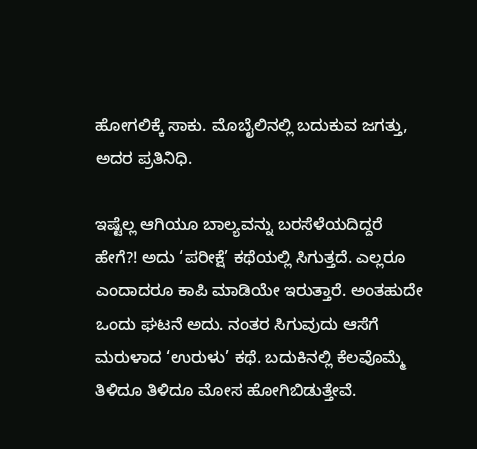ಹೋಗಲಿಕ್ಕೆ ಸಾಕು. ಮೊಬೈಲಿನಲ್ಲಿ ಬದುಕುವ ಜಗತ್ತು, ಅದರ ಪ್ರತಿನಿಧಿ.

ಇಷ್ಟೆಲ್ಲ ಆಗಿಯೂ ಬಾಲ್ಯವನ್ನು ಬರಸೆಳೆಯದಿದ್ದರೆ ಹೇಗೆ?! ಅದು ‘ಪರೀಕ್ಷೆ’ ಕಥೆಯಲ್ಲಿ ಸಿಗುತ್ತದೆ. ಎಲ್ಲರೂ ಎಂದಾದರೂ ಕಾಪಿ ಮಾಡಿಯೇ ಇರುತ್ತಾರೆ. ಅಂತಹುದೇ ಒಂದು ಘಟನೆ ಅದು. ನಂತರ ಸಿಗುವುದು ಆಸೆಗೆ ಮರುಳಾದ ‘ಉರುಳು’ ಕಥೆ. ಬದುಕಿನಲ್ಲಿ ಕೆಲವೊಮ್ಮೆ ತಿಳಿದೂ ತಿಳಿದೂ ಮೋಸ ಹೋಗಿಬಿಡುತ್ತೇವೆ.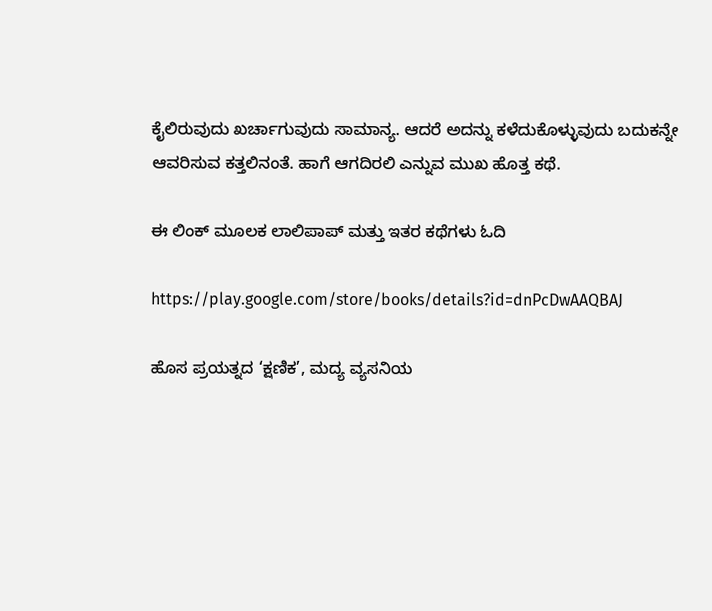ಕೈಲಿರುವುದು ಖರ್ಚಾಗುವುದು ಸಾಮಾನ್ಯ. ಆದರೆ ಅದನ್ನು ಕಳೆದುಕೊಳ್ಳುವುದು ಬದುಕನ್ನೇ ಆವರಿಸುವ ಕತ್ತಲಿನಂತೆ. ಹಾಗೆ ಆಗದಿರಲಿ ಎನ್ನುವ ಮುಖ ಹೊತ್ತ ಕಥೆ.

ಈ ಲಿಂಕ್ ಮೂಲಕ ಲಾಲಿಪಾಪ್ ಮತ್ತು ಇತರ ಕಥೆಗಳು ಓದಿ

https://play.google.com/store/books/details?id=dnPcDwAAQBAJ

ಹೊಸ ಪ್ರಯತ್ನದ ‘ಕ್ಷಣಿಕ’, ಮದ್ಯ ವ್ಯಸನಿಯ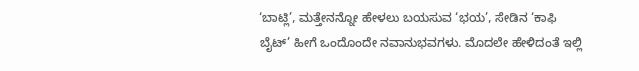‘ಬಾಟ್ಲಿ’, ಮತ್ತೇನನ್ನೋ ಹೇಳಲು ಬಯಸುವ ‘ಭಯ’, ಸೇಡಿನ ‘ಕಾಫಿ ಬೈಟ್’ ಹೀಗೆ ಒಂದೊಂದೇ ನವಾನುಭವಗಳು. ಮೊದಲೇ ಹೇಳಿದಂತೆ ಇಲ್ಲಿ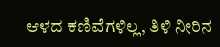ಆಳದ ಕಣಿವೆಗಳಿಲ್ಲ, ತಿಳಿ ನೀರಿನ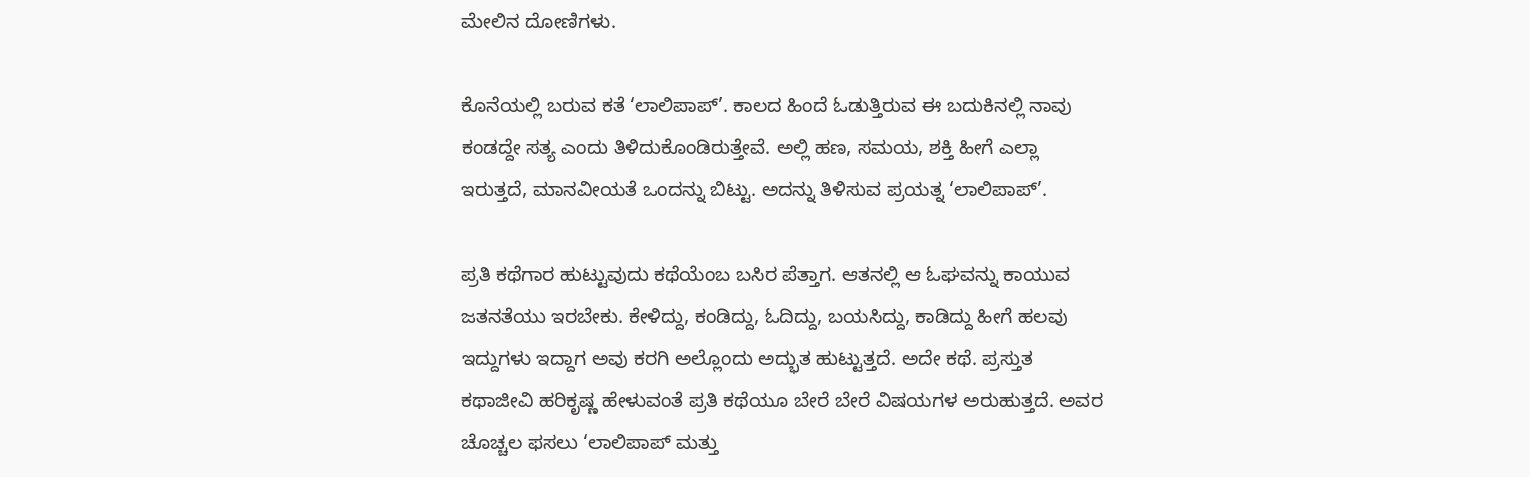ಮೇಲಿನ ದೋಣಿಗಳು.

ಕೊನೆಯಲ್ಲಿ ಬರುವ ಕತೆ ‘ಲಾಲಿಪಾಪ್’. ಕಾಲದ ಹಿಂದೆ ಓಡುತ್ತಿರುವ ಈ ಬದುಕಿನಲ್ಲಿ ನಾವು ಕಂಡದ್ದೇ ಸತ್ಯ ಎಂದು ತಿಳಿದುಕೊಂಡಿರುತ್ತೇವೆ. ಅಲ್ಲಿ ಹಣ, ಸಮಯ, ಶಕ್ತಿ ಹೀಗೆ ಎಲ್ಲಾ ಇರುತ್ತದೆ, ಮಾನವೀಯತೆ ಒಂದನ್ನು ಬಿಟ್ಟು. ಅದನ್ನು ತಿಳಿಸುವ ಪ್ರಯತ್ನ ‘ಲಾಲಿಪಾಪ್’.

ಪ್ರತಿ ಕಥೆಗಾರ ಹುಟ್ಟುವುದು ಕಥೆಯೆಂಬ ಬಸಿರ ಪೆತ್ತಾಗ. ಆತನಲ್ಲಿ ಆ ಓಘವನ್ನು ಕಾಯುವ ಜತನತೆಯು ಇರಬೇಕು. ಕೇಳಿದ್ದು, ಕಂಡಿದ್ದು, ಓದಿದ್ದು, ಬಯಸಿದ್ದು, ಕಾಡಿದ್ದು ಹೀಗೆ ಹಲವು ಇದ್ದುಗಳು ಇದ್ದಾಗ ಅವು ಕರಗಿ ಅಲ್ಲೊಂದು ಅದ್ಭುತ ಹುಟ್ಟುತ್ತದೆ. ಅದೇ ಕಥೆ. ಪ್ರಸ್ತುತ ಕಥಾಜೀವಿ ಹರಿಕೃಷ್ಣ ಹೇಳುವಂತೆ ಪ್ರತಿ ಕಥೆಯೂ ಬೇರೆ ಬೇರೆ ವಿಷಯಗಳ ಅರುಹುತ್ತದೆ. ಅವರ ಚೊಚ್ಚಲ ಫಸಲು ‘ಲಾಲಿಪಾಪ್ ಮತ್ತು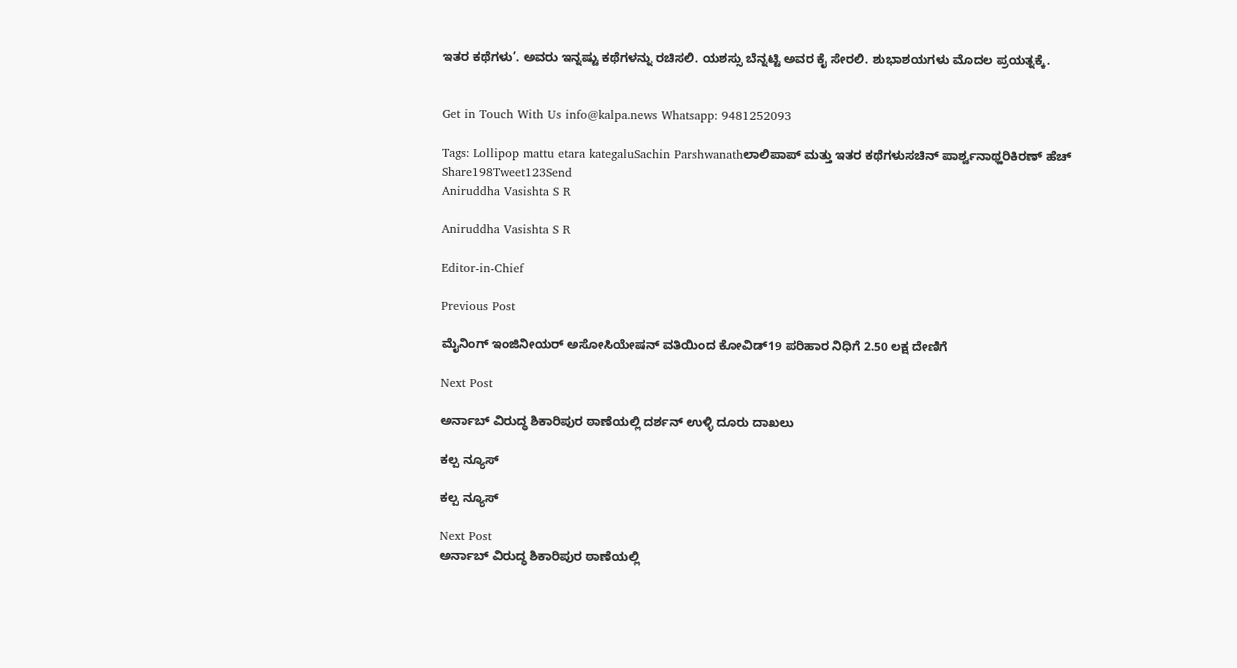ಇತರ ಕಥೆಗಳು’. ಅವರು ಇನ್ನಷ್ಟು ಕಥೆಗಳನ್ನು ರಚಿಸಲಿ. ಯಶಸ್ಸು ಬೆನ್ನಟ್ಟಿ ಅವರ ಕೈ ಸೇರಲಿ. ಶುಭಾಶಯಗಳು ಮೊದಲ ಪ್ರಯತ್ನಕ್ಕೆ.


Get in Touch With Us info@kalpa.news Whatsapp: 9481252093

Tags: Lollipop mattu etara kategaluSachin Parshwanathಲಾಲಿಪಾಪ್ ಮತ್ತು ಇತರ ಕಥೆಗಳುಸಚಿನ್ ಪಾರ್ಶ್ವನಾಥ್ಹರಿಕಿರಣ್ ಹೆಚ್
Share198Tweet123Send
Aniruddha Vasishta S R

Aniruddha Vasishta S R

Editor-in-Chief

Previous Post

ಮೈನಿಂಗ್ ಇಂಜಿನೀಯರ್ ಅಸೋಸಿಯೇಷನ್ ವತಿಯಿಂದ ಕೋವಿಡ್19 ಪರಿಹಾರ ನಿಧಿಗೆ 2.50 ಲಕ್ಷ ದೇಣಿಗೆ

Next Post

ಅರ್ನಾಬ್ ವಿರುದ್ಧ ಶಿಕಾರಿಪುರ ಠಾಣೆಯಲ್ಲಿ ದರ್ಶನ್ ಉಳ್ಳಿ ದೂರು ದಾಖಲು

ಕಲ್ಪ ನ್ಯೂಸ್

ಕಲ್ಪ ನ್ಯೂಸ್

Next Post
ಅರ್ನಾಬ್ ವಿರುದ್ಧ ಶಿಕಾರಿಪುರ ಠಾಣೆಯಲ್ಲಿ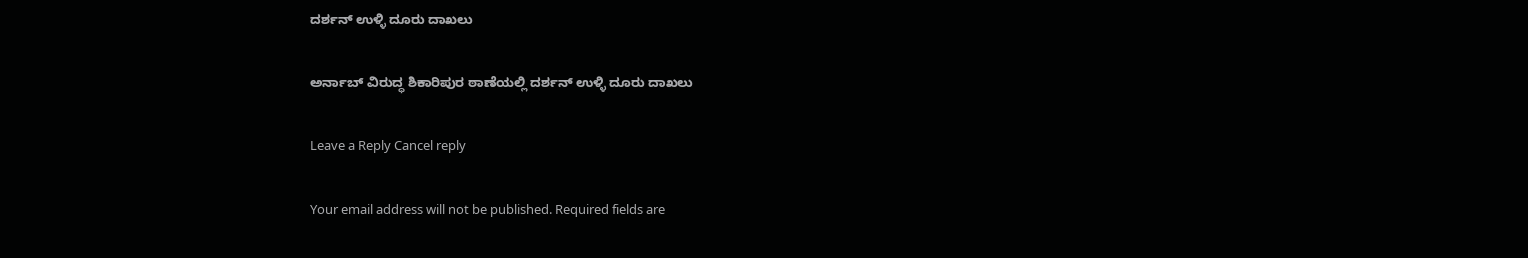ದರ್ಶನ್ ಉಳ್ಳಿ ದೂರು ದಾಖಲು

ಅರ್ನಾಬ್ ವಿರುದ್ಧ ಶಿಕಾರಿಪುರ ಠಾಣೆಯಲ್ಲಿ ದರ್ಶನ್ ಉಳ್ಳಿ ದೂರು ದಾಖಲು

Leave a Reply Cancel reply

Your email address will not be published. Required fields are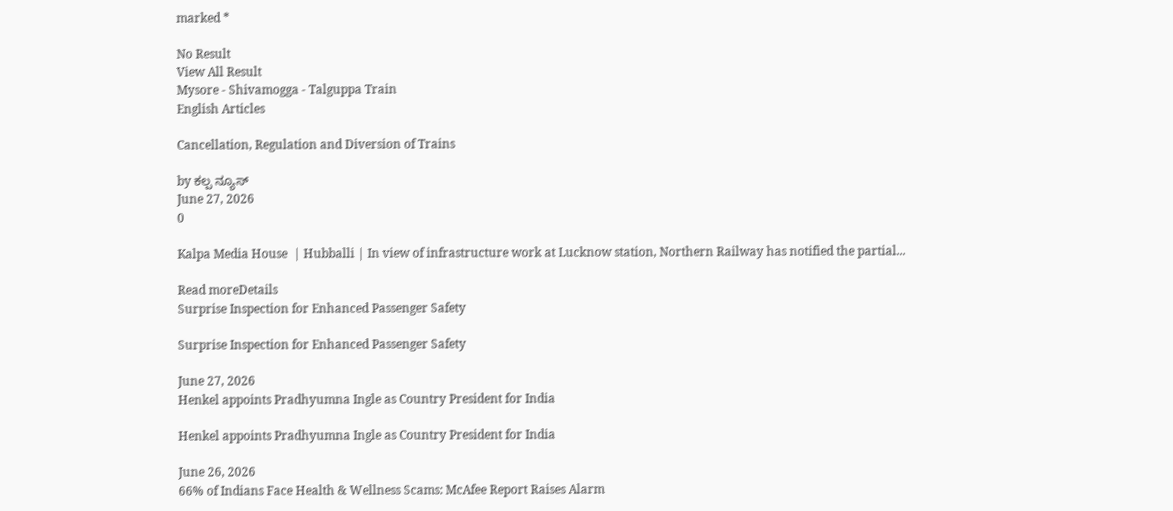marked *

No Result
View All Result
Mysore - Shivamogga - Talguppa Train
English Articles

Cancellation, Regulation and Diversion of Trains

by ಕಲ್ಪ ನ್ಯೂಸ್
June 27, 2026
0

Kalpa Media House  | Hubballi | In view of infrastructure work at Lucknow station, Northern Railway has notified the partial...

Read moreDetails
Surprise Inspection for Enhanced Passenger Safety

Surprise Inspection for Enhanced Passenger Safety

June 27, 2026
Henkel appoints Pradhyumna Ingle as Country President for India

Henkel appoints Pradhyumna Ingle as Country President for India

June 26, 2026
66% of Indians Face Health & Wellness Scams: McAfee Report Raises Alarm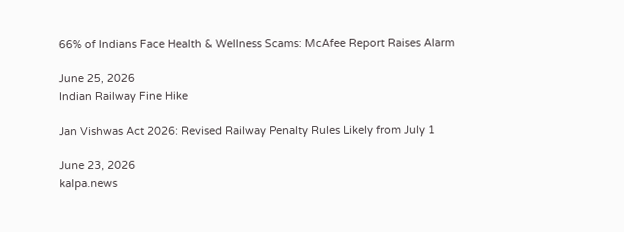66% of Indians Face Health & Wellness Scams: McAfee Report Raises Alarm

June 25, 2026
Indian Railway Fine Hike

Jan Vishwas Act 2026: Revised Railway Penalty Rules Likely from July 1

June 23, 2026
kalpa.news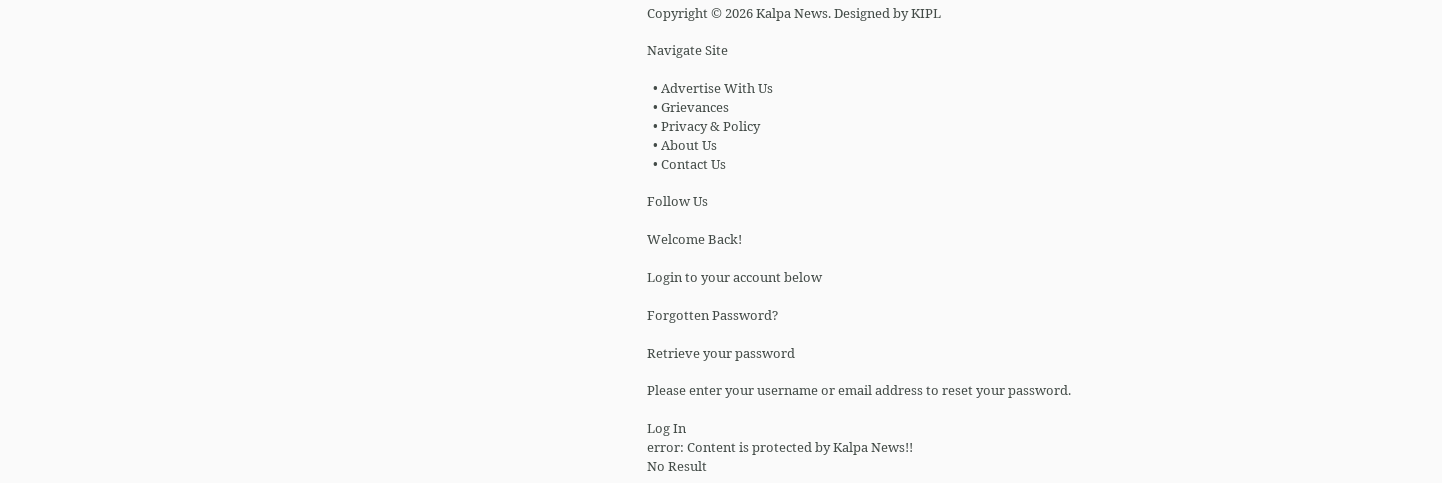Copyright © 2026 Kalpa News. Designed by KIPL

Navigate Site

  • Advertise With Us
  • Grievances
  • Privacy & Policy
  • About Us
  • Contact Us

Follow Us

Welcome Back!

Login to your account below

Forgotten Password?

Retrieve your password

Please enter your username or email address to reset your password.

Log In
error: Content is protected by Kalpa News!!
No Result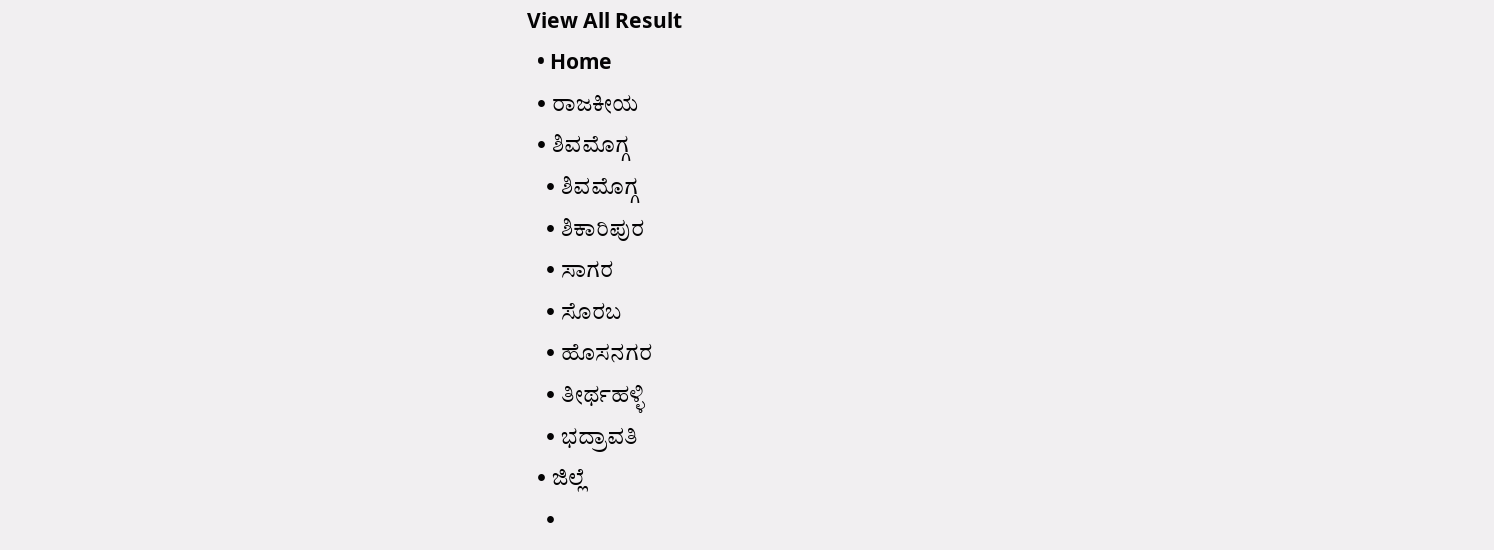View All Result
  • Home
  • ರಾಜಕೀಯ
  • ಶಿವಮೊಗ್ಗ
    • ಶಿವಮೊಗ್ಗ
    • ಶಿಕಾರಿಪುರ
    • ಸಾಗರ
    • ಸೊರಬ
    • ಹೊಸನಗರ
    • ತೀರ್ಥಹಳ್ಳಿ
    • ಭದ್ರಾವತಿ
  • ಜಿಲ್ಲೆ
    •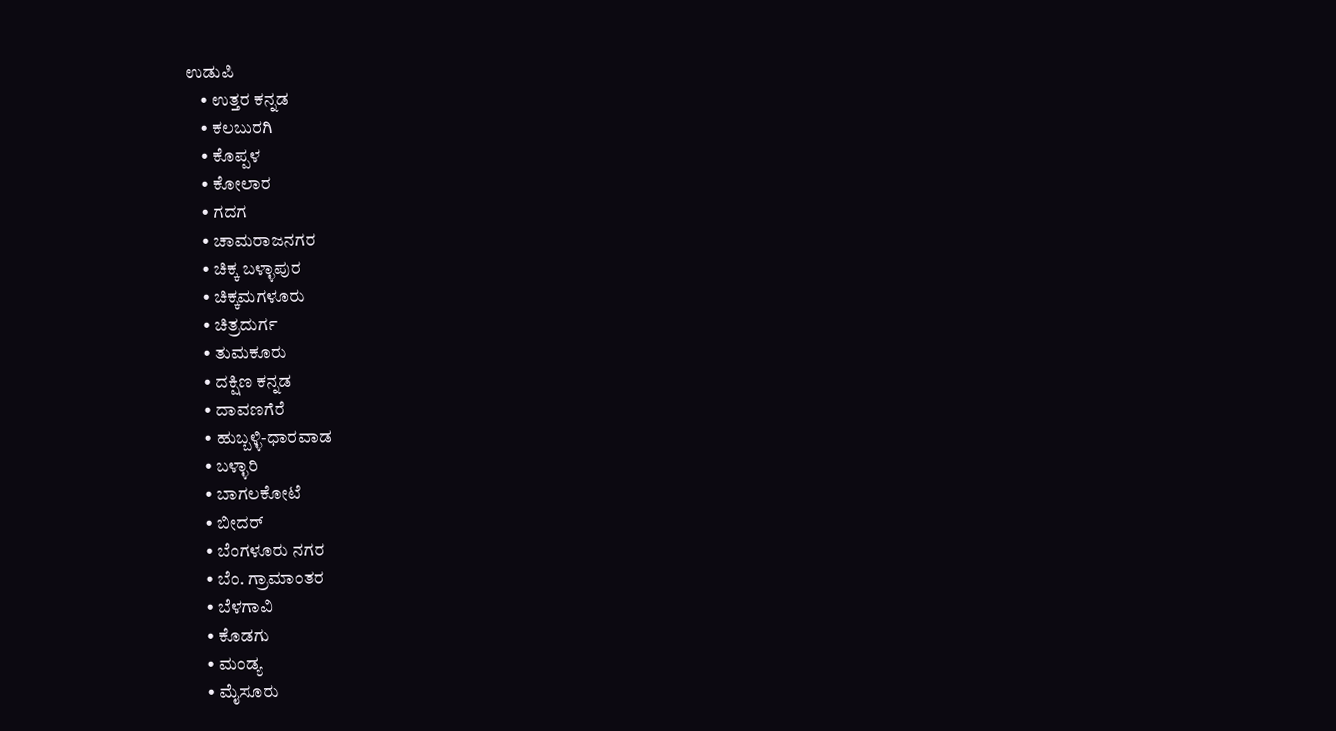ಉಡುಪಿ
    • ಉತ್ತರ ಕನ್ನಡ
    • ಕಲಬುರಗಿ
    • ಕೊಪ್ಪಳ
    • ಕೋಲಾರ
    • ಗದಗ
    • ಚಾಮರಾಜನಗರ
    • ಚಿಕ್ಕ ಬಳ್ಳಾಪುರ
    • ಚಿಕ್ಕಮಗಳೂರು
    • ಚಿತ್ರದುರ್ಗ
    • ತುಮಕೂರು
    • ದಕ್ಷಿಣ ಕನ್ನಡ
    • ದಾವಣಗೆರೆ
    • ಹುಬ್ಬಳ್ಳಿ-ಧಾರವಾಡ
    • ಬಳ್ಳಾರಿ
    • ಬಾಗಲಕೋಟೆ
    • ಬೀದರ್
    • ಬೆಂಗಳೂರು ನಗರ
    • ಬೆಂ. ಗ್ರಾಮಾಂತರ
    • ಬೆಳಗಾವಿ
    • ಕೊಡಗು
    • ಮಂಡ್ಯ
    • ಮೈಸೂರು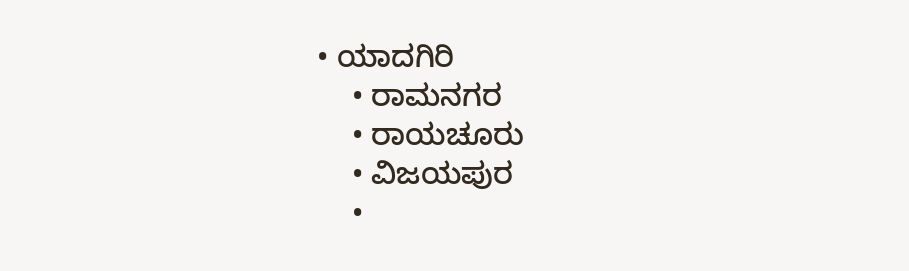• ಯಾದಗಿರಿ
    • ರಾಮನಗರ
    • ರಾಯಚೂರು
    • ವಿಜಯಪುರ
    •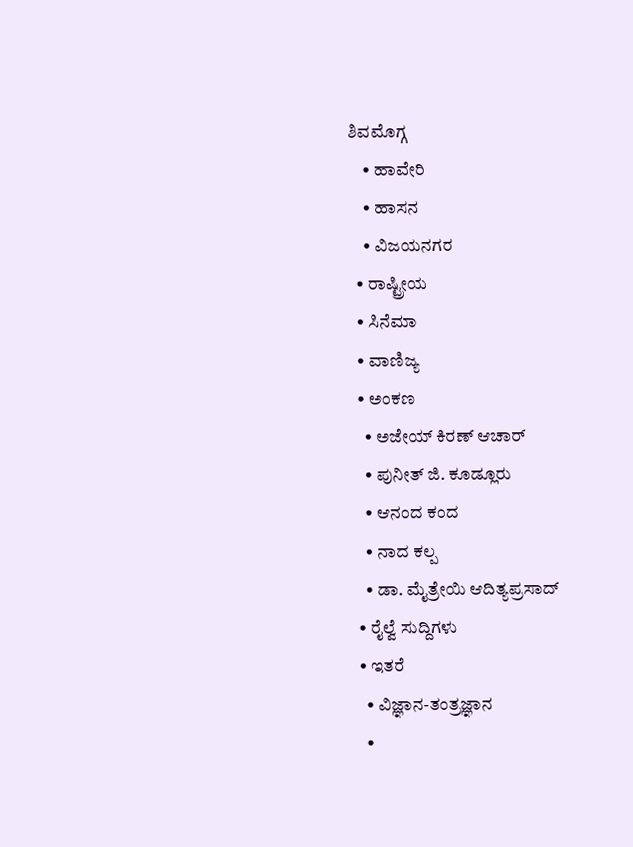ಶಿವಮೊಗ್ಗ
    • ಹಾವೇರಿ
    • ಹಾಸನ
    • ವಿಜಯನಗರ
  • ರಾಷ್ಟ್ರೀಯ
  • ಸಿನೆಮಾ
  • ವಾಣಿಜ್ಯ
  • ಅಂಕಣ
    • ಅಜೇಯ್ ಕಿರಣ್ ಆಚಾರ್
    • ಪುನೀತ್ ಜಿ. ಕೂಡ್ಲೂರು
    • ಆನಂದ ಕಂದ
    • ನಾದ ಕಲ್ಪ
    • ಡಾ. ಮೈತ್ರೇಯಿ ಆದಿತ್ಯಪ್ರಸಾದ್
  • ರೈಲ್ವೆ ಸುದ್ದಿಗಳು
  • ಇತರೆ
    • ವಿಜ್ಞಾನ-ತಂತ್ರಜ್ಞಾನ
    •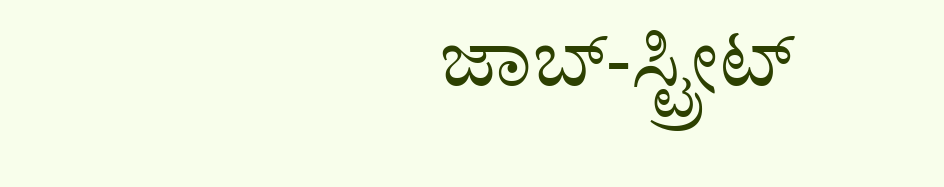ಜಾಬ್-ಸ್ಟ್ರೀಟ್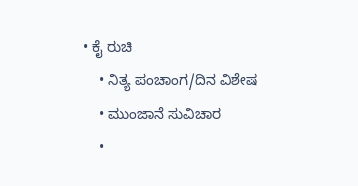• ಕೈ ರುಚಿ
    • ನಿತ್ಯ ಪಂಚಾಂಗ/ದಿನ ವಿಶೇಷ
    • ಮುಂಜಾನೆ ಸುವಿಚಾರ
    •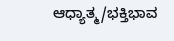ಆಧ್ಯಾತ್ಮ/ಭಕ್ತಿಭಾವ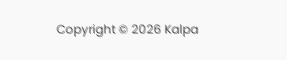Copyright © 2026 Kalpa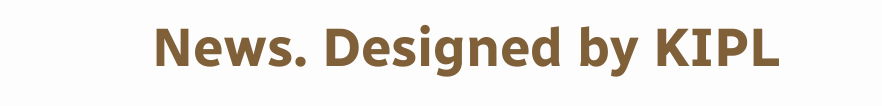News. Designed by KIPL